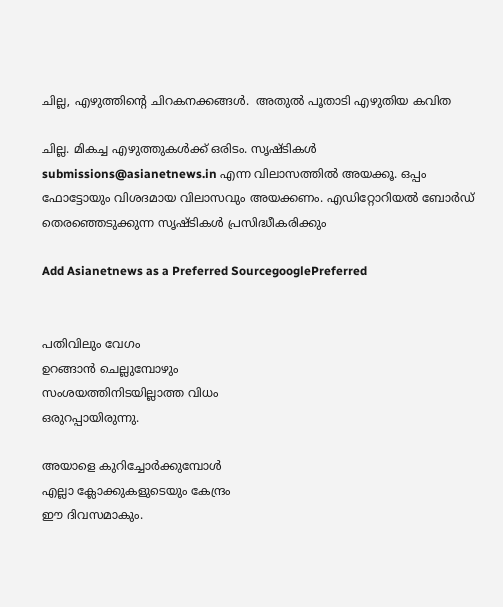ചില്ല, എഴുത്തിന്റെ ചിറകനക്കങ്ങള്‍.  അതുല്‍ പൂതാടി എഴുതിയ കവിത

ചില്ല. മികച്ച എഴുത്തുകള്‍ക്ക് ഒരിടം. സൃഷ്ടികള്‍ submissions@asianetnews.in എന്ന വിലാസത്തില്‍ അയക്കൂ. ഒപ്പം ഫോട്ടോയും വിശദമായ വിലാസവും അയക്കണം. എഡിറ്റോറിയല്‍ ബോര്‍ഡ് തെരഞ്ഞെടുക്കുന്ന സൃഷ്ടികള്‍ പ്രസിദ്ധീകരിക്കും

Add Asianetnews as a Preferred SourcegooglePreferred


പതിവിലും വേഗം
ഉറങ്ങാന്‍ ചെല്ലുമ്പോഴും
സംശയത്തിനിടയില്ലാത്ത വിധം
ഒരുറപ്പായിരുന്നു.

അയാളെ കുറിച്ചോര്‍ക്കുമ്പോള്‍
എല്ലാ ക്ലോക്കുകളുടെയും കേന്ദ്രം
ഈ ദിവസമാകും.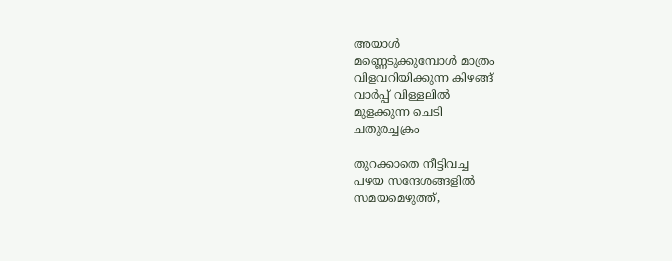അയാള്‍
മണ്ണെടുക്കുമ്പോള്‍ മാത്രം
വിളവറിയിക്കുന്ന കിഴങ്ങ്
വാര്‍പ്പ് വിള്ളലില്‍
മുളക്കുന്ന ചെടി
ചതുരച്ചക്രം

തുറക്കാതെ നീട്ടിവച്ച
പഴയ സന്ദേശങ്ങളില്‍
സമയമെഴുത്ത്,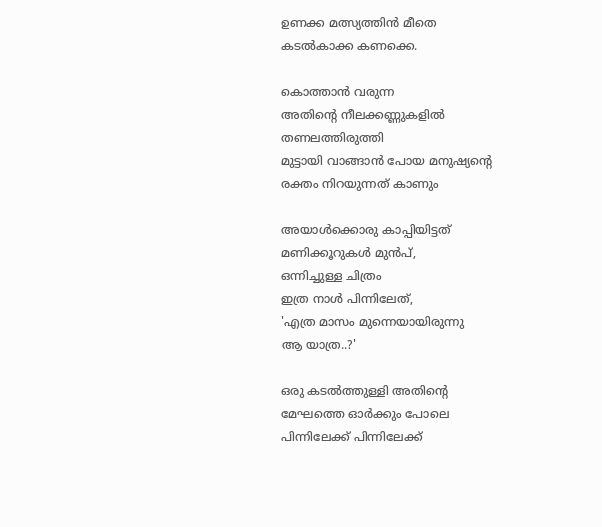ഉണക്ക മത്സ്യത്തിന്‍ മീതെ
കടല്‍കാക്ക കണക്കെ.

കൊത്താന്‍ വരുന്ന
അതിന്റെ നീലക്കണ്ണുകളില്‍
തണലത്തിരുത്തി
മുട്ടായി വാങ്ങാന്‍ പോയ മനുഷ്യന്റെ
രക്തം നിറയുന്നത് കാണും

അയാള്‍ക്കൊരു കാപ്പിയിട്ടത്
മണിക്കൂറുകള്‍ മുന്‍പ്,
ഒന്നിച്ചുള്ള ചിത്രം
ഇത്ര നാള്‍ പിന്നിലേത്,
'എത്ര മാസം മുന്നെയായിരുന്നു
ആ യാത്ര..?'

ഒരു കടല്‍ത്തുള്ളി അതിന്റെ
മേഘത്തെ ഓര്‍ക്കും പോലെ
പിന്നിലേക്ക് പിന്നിലേക്ക്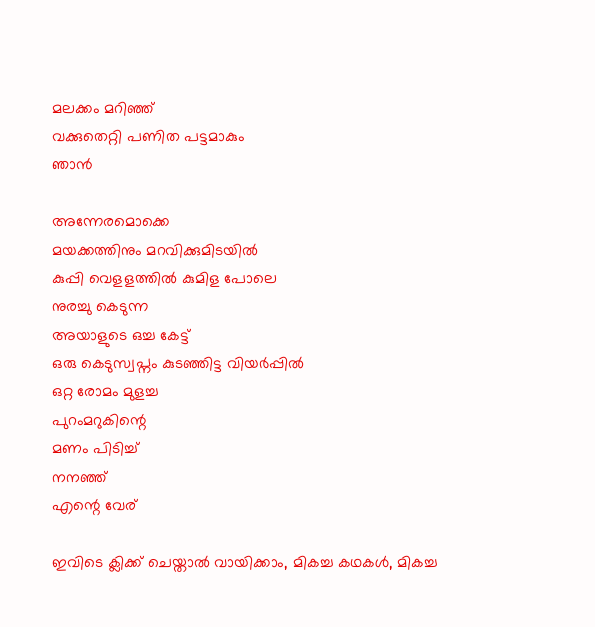മലക്കം മറിഞ്ഞ്
വക്കുതെറ്റി പണിത പട്ടമാകും
ഞാന്‍

അന്നേരമൊക്കെ
മയക്കത്തിനും മറവിക്കുമിടയില്‍
കുപ്പി വെളളത്തില്‍ കുമിള പോലെ
നുരച്ചു കെടുന്ന
അയാളുടെ ഒച്ച കേട്ട്
ഒരു കെടുസ്വപ്നം കുടഞ്ഞിട്ട വിയര്‍പ്പില്‍
ഒറ്റ രോമം മുളച്ച
പുറംമറുകിന്റെ
മണം പിടിച്ച്
നനഞ്ഞ്
എന്റെ വേര്

ഇവിടെ ക്ലിക്ക് ചെയ്താല്‍ വായിക്കാം, മികച്ച കഥകള്‍, മികച്ച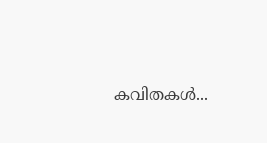കവിതകള്‍...